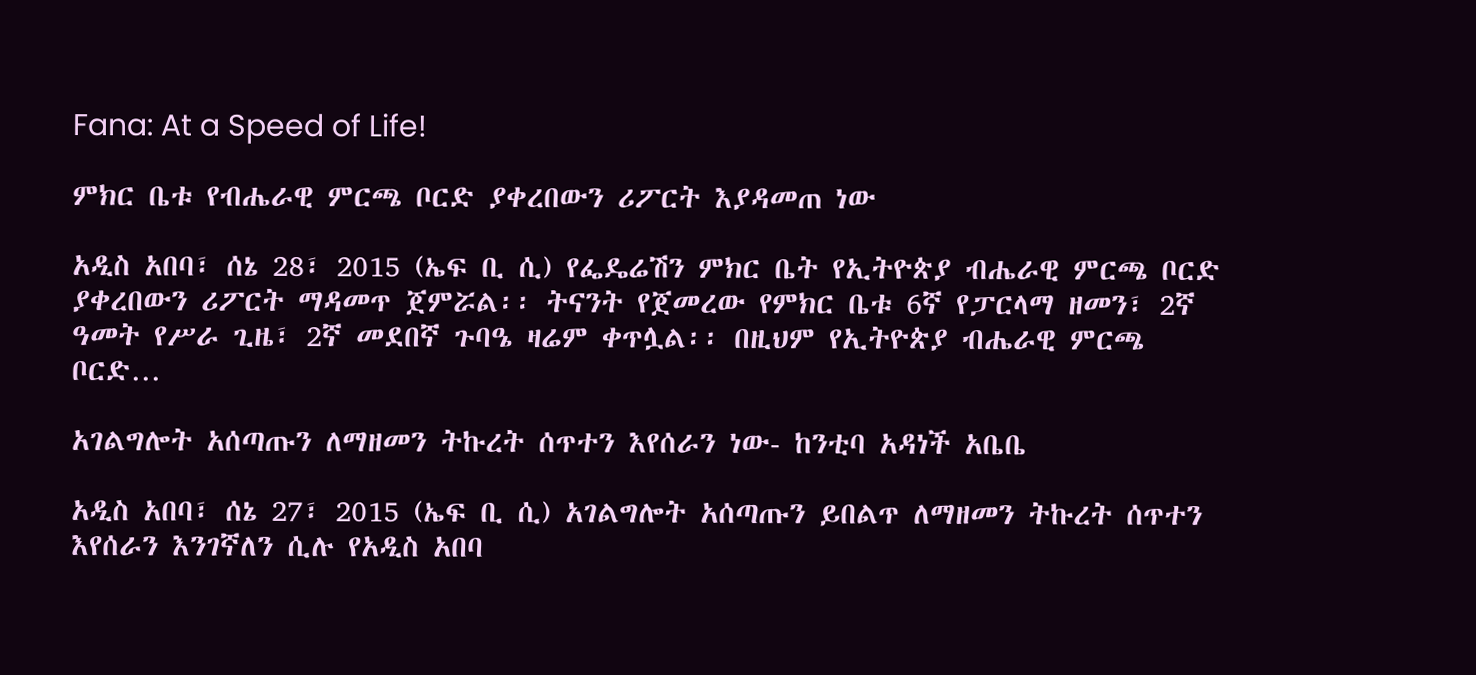Fana: At a Speed of Life!

ምክር ቤቱ የብሔራዊ ምርጫ ቦርድ ያቀረበውን ሪፖርት እያዳመጠ ነው

አዲስ አበባ፣ ሰኔ 28፣ 2015 (ኤፍ ቢ ሲ) የፌዴሬሽን ምክር ቤት የኢትዮጵያ ብሔራዊ ምርጫ ቦርድ ያቀረበውን ሪፖርት ማዳመጥ ጀምሯል፡፡ ትናንት የጀመረው የምክር ቤቱ 6ኛ የፓርላማ ዘመን፣ 2ኛ ዓመት የሥራ ጊዜ፣ 2ኛ መደበኛ ጉባዔ ዛሬም ቀጥሏል፡፡ በዚህም የኢትዮጵያ ብሔራዊ ምርጫ ቦርድ…

አገልግሎት አሰጣጡን ለማዘመን ትኩረት ሰጥተን እየሰራን ነው- ከንቲባ አዳነች አቤቤ

አዲስ አበባ፣ ሰኔ 27፣ 2015 (ኤፍ ቢ ሲ) አገልግሎት አሰጣጡን ይበልጥ ለማዘመን ትኩረት ሰጥተን እየሰራን እንገኛለን ሲሉ የአዲስ አበባ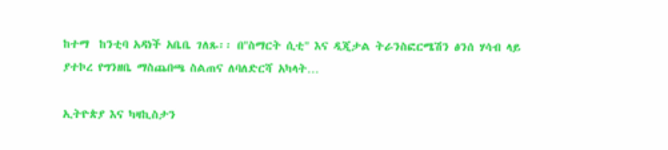ከተማ  ከንቲባ አዳነች አቤቤ ገለጹ፡፡ በ"ስማርት ሲቲ" እና ዲጂታል ትራንስፎርሜሽን ፅንሰ ሃሳብ ላይ ያተኮረ የግንዘቤ ማስጨበጫ ስልጠና ለባለድርሻ አካላት…

ኢትዮጵያ እና ካዛኪስታን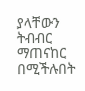ያላቸውን ትብብር ማጠናከር በሚችሉበት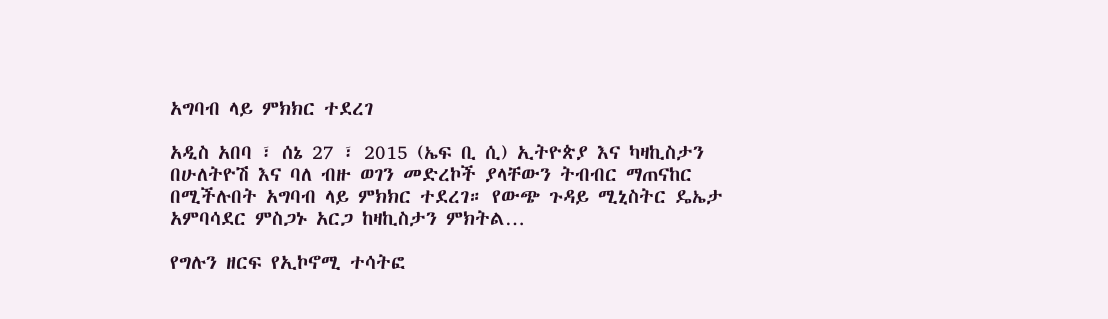አግባብ ላይ ምክክር ተደረገ

አዲስ አበባ ፣ ሰኔ 27 ፣ 2015 (ኤፍ ቢ ሲ) ኢትዮጵያ እና ካዛኪስታን በሁለትዮሽ እና ባለ ብዙ ወገን መድረኮች ያላቸውን ትብብር ማጠናከር በሚችሉበት አግባብ ላይ ምክክር ተደረገ። የውጭ ጉዳይ ሚኒስትር ዴኤታ አምባሳደር ምስጋኑ አርጋ ከዛኪስታን ምክትል…

የግሉን ዘርፍ የኢኮኖሚ ተሳትፎ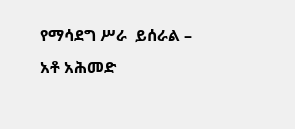የማሳደግ ሥራ  ይሰራል – አቶ አሕመድ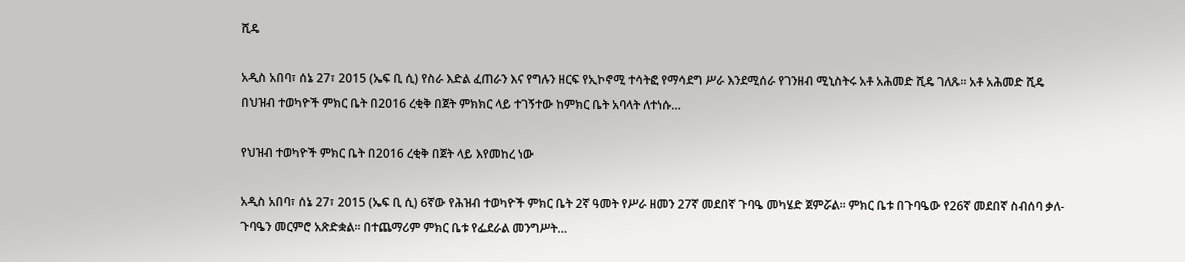ሺዴ

አዲስ አበባ፣ ሰኔ 27፣ 2015 (ኤፍ ቢ ሲ) የስራ እድል ፈጠራን እና የግሉን ዘርፍ የኢኮኖሚ ተሳትፎ የማሳደግ ሥራ እንደሚሰራ የገንዘብ ሚኒስትሩ አቶ አሕመድ ሺዴ ገለጹ፡፡ አቶ አሕመድ ሺዴ በህዝብ ተወካዮች ምክር ቤት በ2016 ረቂቅ በጀት ምክክር ላይ ተገኝተው ከምክር ቤት አባላት ለተነሱ…

የህዝብ ተወካዮች ምክር ቤት በ2016 ረቂቅ በጀት ላይ እየመከረ ነው

አዲስ አበባ፣ ሰኔ 27፣ 2015 (ኤፍ ቢ ሲ) 6ኛው የሕዝብ ተወካዮች ምክር ቤት 2ኛ ዓመት የሥራ ዘመን 27ኛ መደበኛ ጉባዔ መካሄድ ጀምሯል፡፡ ምክር ቤቱ በጉባዔው የ26ኛ መደበኛ ስብሰባ ቃለ-ጉባዔን መርምሮ አጽድቋል፡፡ በተጨማሪም ምክር ቤቱ የፌደራል መንግሥት…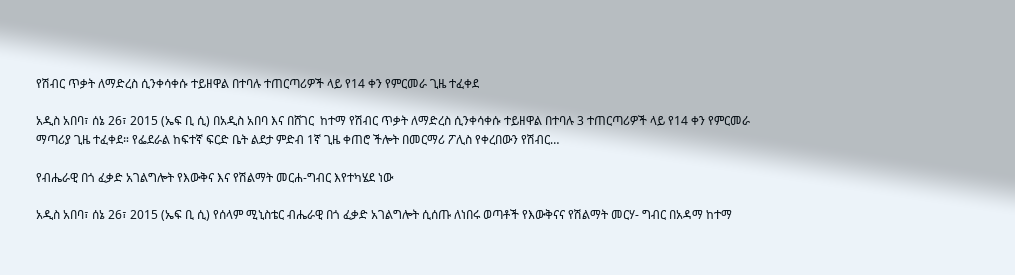የሽብር ጥቃት ለማድረስ ሲንቀሳቀሱ ተይዘዋል በተባሉ ተጠርጣሪዎች ላይ የ14 ቀን የምርመራ ጊዜ ተፈቀደ

አዲስ አበባ፣ ሰኔ 26፣ 2015 (ኤፍ ቢ ሲ) በአዲስ አበባ እና በሸገር  ከተማ የሽብር ጥቃት ለማድረስ ሲንቀሳቀሱ ተይዘዋል በተባሉ 3 ተጠርጣሪዎች ላይ የ14 ቀን የምርመራ ማጣሪያ ጊዜ ተፈቀደ። የፌደራል ከፍተኛ ፍርድ ቤት ልደታ ምድብ 1ኛ ጊዜ ቀጠሮ ችሎት በመርማሪ ፖሊስ የቀረበውን የሽብር…

የብሔራዊ በጎ ፈቃድ አገልግሎት የእውቅና እና የሽልማት መርሐ-ግብር እየተካሄደ ነው

አዲስ አበባ፣ ሰኔ 26፣ 2015 (ኤፍ ቢ ሲ) የሰላም ሚኒስቴር ብሔራዊ በጎ ፈቃድ አገልግሎት ሲሰጡ ለነበሩ ወጣቶች የእውቅናና የሽልማት መርሃ- ግብር በአዳማ ከተማ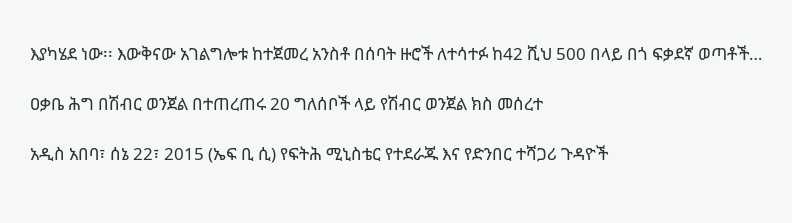እያካሄደ ነው፡፡ እውቅናው አገልግሎቱ ከተጀመረ አንስቶ በሰባት ዙሮች ለተሳተፉ ከ42 ሺህ 500 በላይ በጎ ፍቃደኛ ወጣቶች…

ዐቃቤ ሕግ በሽብር ወንጀል በተጠረጠሩ 20 ግለሰቦች ላይ የሽብር ወንጀል ክስ መሰረተ

አዲስ አበባ፣ ሰኔ 22፣ 2015 (ኤፍ ቢ ሲ) የፍትሕ ሚኒስቴር የተደራጁ እና የድንበር ተሻጋሪ ጉዳዮች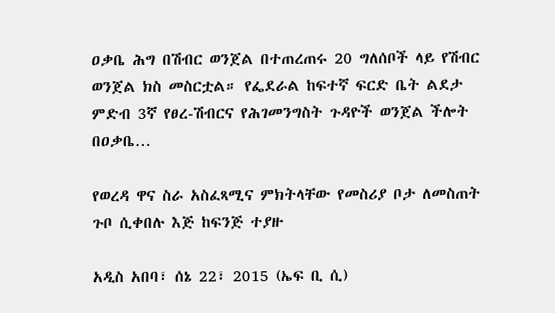ዐቃቤ ሕግ በሽብር ወንጀል በተጠረጠሩ 20 ግለሰቦች ላይ የሽብር ወንጀል ክስ መስርቷል። የፌደራል ከፍተኛ ፍርድ ቤት ልደታ ምድብ 3ኛ የፀረ-ሽብርና የሕገመንግስት ጉዳዮች ወንጀል ችሎት በዐቃቤ…

የወረዳ ዋና ስራ አስፈጻሚና ምክትላቸው የመስሪያ ቦታ ለመስጠት ጉቦ ሲቀበሉ እጅ ከፍንጅ ተያዙ

አዲስ አበባ፣ ሰኔ 22፣ 2015 (ኤፍ ቢ ሲ)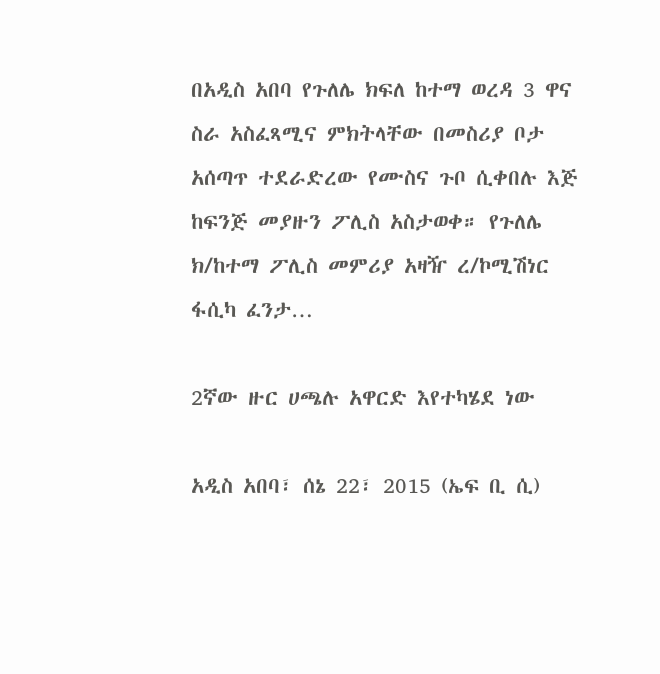በአዲስ አበባ የጉለሌ ክፍለ ከተማ ወረዳ 3 ዋና ስራ አስፈጻሚና ምክትላቸው በመስሪያ ቦታ አሰጣጥ ተደራድረው የሙስና ጉቦ ሲቀበሉ እጅ ከፍንጅ መያዙን ፖሊስ አስታወቀ። የጉለሌ ክ/ከተማ ፖሊስ መምሪያ አዛዥ ረ/ኮሚሽነር ፋሲካ ፈንታ…

2ኛው ዙር ሀጫሉ አዋርድ እየተካሄደ ነው

አዲስ አበባ፣ ሰኔ 22፣ 2015 (ኤፍ ቢ ሲ)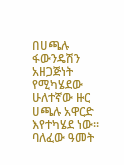በሀጫሉ ፋውንዴሽን አዘጋጅነት የሚካሄደው ሁለተኛው ዙር ሀጫሉ አዋርድ እየተካሄደ ነው። ባለፈው ዓመት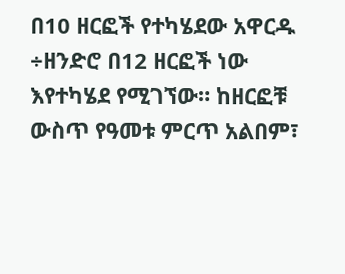በ10 ዘርፎች የተካሄደው አዋርዱ ÷ዘንድሮ በ12 ዘርፎች ነው እየተካሄደ የሚገኘው። ከዘርፎቹ ውስጥ የዓመቱ ምርጥ አልበም፣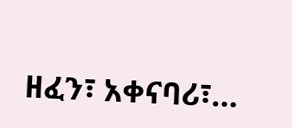ዘፈን፣ አቀናባሪ፣…